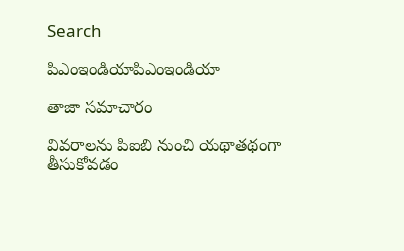Search

పిఎంఇండియాపిఎంఇండియా

తాజా స‌మాచారం

వివరాలను పిఐబి నుంచి యథాతథంగా తీసుకోవడం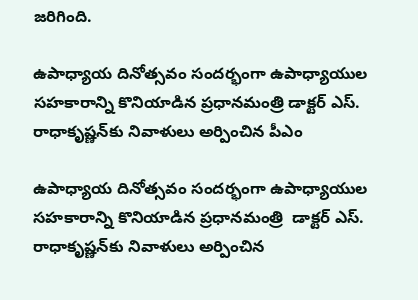జరిగింది.

ఉపాధ్యాయ దినోత్సవం సందర్భంగా ఉపాధ్యాయుల సహకారాన్ని కొనియాడిన ప్రధానమంత్రి డాక్టర్ ఎస్. రాధాకృష్ణన్‌కు నివాళులు అర్పించిన పీఎం

ఉపాధ్యాయ దినోత్సవం సందర్భంగా ఉపాధ్యాయుల సహకారాన్ని కొనియాడిన ప్రధానమంత్రి  డాక్టర్ ఎస్. రాధాకృష్ణన్‌కు నివాళులు అర్పించిన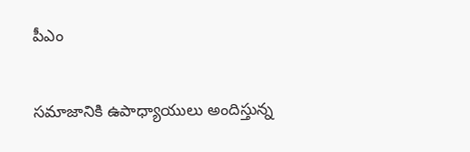పీఎం


సమాజానికి ఉపాధ్యాయులు అందిస్తున్న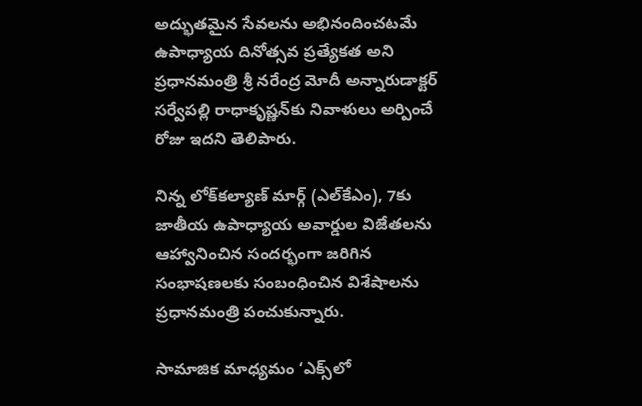అద్భుతమైన సేవలను అభినందించటమే ఉపాధ్యాయ దినోత్సవ ప్రత్యేకత అని ప్రధానమంత్రి శ్రీ నరేంద్ర మోదీ అన్నారుడాక్టర్‌ సర్వేపల్లి రాధాకృష్ణన్‌కు నివాళులు అర్పించే రోజు ఇదని తెలిపారు.

నిన్న లోక్‌కల్యాణ్ మార్గ్‌ (ఎల్‌కేఎం), 7కు జాతీయ ఉపాధ్యాయ అవార్డుల విజేతలను ఆహ్వానించిన సందర్భంగా జరిగిన సంభాషణలకు సంబంధించిన విశేషాలను ప్రధానమంత్రి పంచుకున్నారు.

సామాజిక మాధ్యమం ‘ఎక్స్‌లో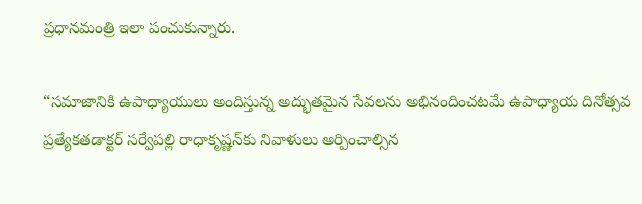ప్రధానమంత్రి ఇలా పంచుకున్నారు.

“సమాజానికి ఉపాధ్యాయులు అందిస్తున్న అద్భుతమైన సేవలను అభినందించటమే ఉపాధ్యాయ దినోత్సవ ప్రత్యేకతడాక్టర్‌ సర్వేపల్లి రాధాకృష్ణన్‌కు నివాళులు అర్పించాల్సిన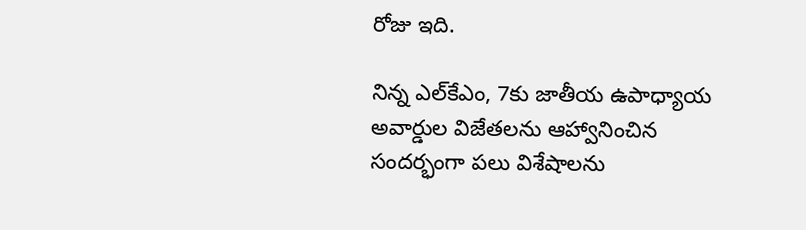రోజు ఇది.

నిన్న ఎల్‌కేఎం, 7కు జాతీయ ఉపాధ్యాయ అవార్డుల విజేతలను ఆహ్వానించిన సందర్భంగా పలు విశేషాలను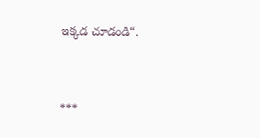ఇక్కడ చూడండి“.



***